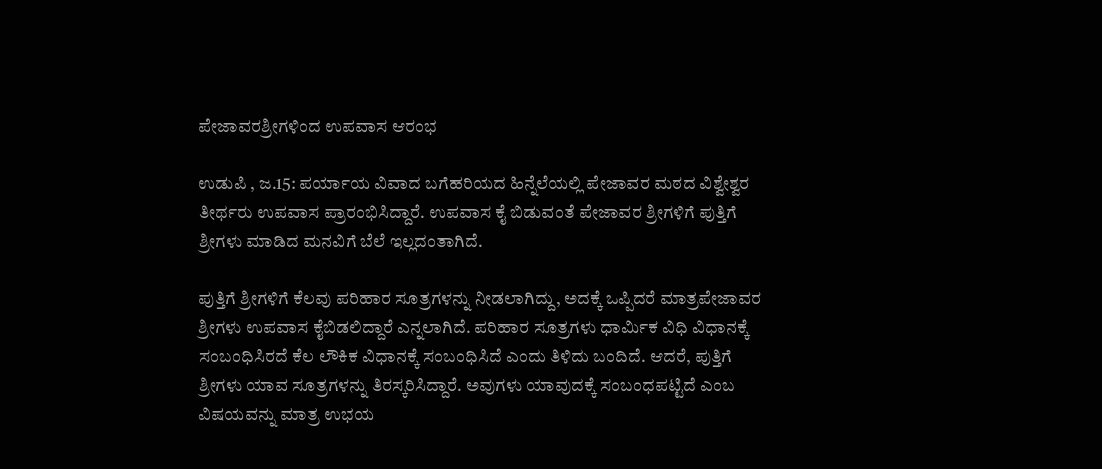ಪೇಜಾವರಶ್ರೀಗಳಿಂದ ಉಪವಾಸ ಆರಂಭ

ಉಡುಪಿ , ಜ.15: ಪರ್ಯಾಯ ವಿವಾದ ಬಗೆಹರಿಯದ ಹಿನ್ನೆಲೆಯಲ್ಲಿ ಪೇಜಾವರ ಮಠದ ವಿಶ್ವೇಶ್ವರ ತೀರ್ಥರು ಉಪವಾಸ ಪ್ರಾರಂಭಿಸಿದ್ದಾರೆ. ಉಪವಾಸ ಕೈ ಬಿಡುವಂತೆ ಪೇಜಾವರ ಶ್ರೀಗಳಿಗೆ ಪುತ್ತಿಗೆ ಶ್ರೀಗಳು ಮಾಡಿದ ಮನವಿಗೆ ಬೆಲೆ ಇಲ್ಲದಂತಾಗಿದೆ.

ಪುತ್ತಿಗೆ ಶ್ರೀಗಳಿಗೆ ಕೆಲವು ಪರಿಹಾರ ಸೂತ್ರಗಳನ್ನು ನೀಡಲಾಗಿದ್ದು, ಅದಕ್ಕೆ ಒಪ್ಪಿದರೆ ಮಾತ್ರಪೇಜಾವರ ಶ್ರೀಗಳು ಉಪವಾಸ ಕೈಬಿಡಲಿದ್ದಾರೆ ಎನ್ನಲಾಗಿದೆ. ಪರಿಹಾರ ಸೂತ್ರಗಳು ಧಾರ್ಮಿಕ ವಿಧಿ ವಿಧಾನಕ್ಕೆ ಸಂಬಂಧಿಸಿರದೆ ಕೆಲ ಲೌಕಿಕ ವಿಧಾನಕ್ಕೆ ಸಂಬಂಧಿಸಿದೆ ಎಂದು ತಿಳಿದು ಬಂದಿದೆ. ಆದರೆ, ಪುತ್ತಿಗೆ ಶ್ರೀಗಳು ಯಾವ ಸೂತ್ರಗಳನ್ನು ತಿರಸ್ಕರಿಸಿದ್ದಾರೆ. ಅವುಗಳು ಯಾವುದಕ್ಕೆ ಸಂಬಂಧಪಟ್ಟಿದೆ ಎಂಬ ವಿಷಯವನ್ನು ಮಾತ್ರ ಉಭಯ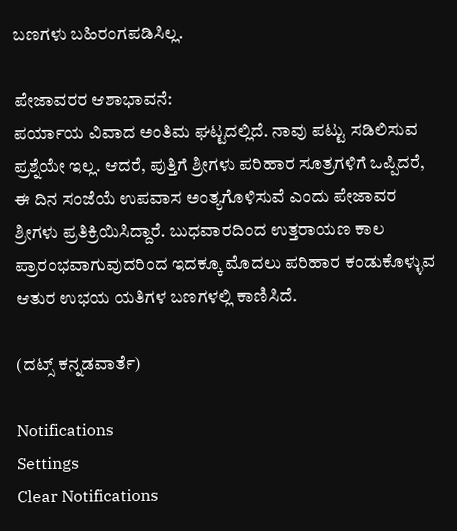ಬಣಗಳು ಬಹಿರಂಗಪಡಿಸಿಲ್ಲ.

ಪೇಜಾವರರ ಆಶಾಭಾವನೆ:
ಪರ್ಯಾಯ ವಿವಾದ ಅಂತಿಮ ಘಟ್ಟದಲ್ಲಿದೆ. ನಾವು ಪಟ್ಟು ಸಡಿಲಿಸುವ ಪ್ರಶ್ನೆಯೇ ಇಲ್ಲ. ಆದರೆ, ಪುತ್ತಿಗೆ ಶ್ರೀಗಳು ಪರಿಹಾರ ಸೂತ್ರಗಳಿಗೆ ಒಪ್ಪಿದರೆ, ಈ ದಿನ ಸಂಜೆಯೆ ಉಪವಾಸ ಅಂತ್ಯಗೊಳಿಸುವೆ ಎಂದು ಪೇಜಾವರ ಶ್ರೀಗಳು ಪ್ರತಿಕ್ರಿಯಿಸಿದ್ದಾರೆ. ಬುಧವಾರದಿಂದ ಉತ್ತರಾಯಣ ಕಾಲ ಪ್ರಾರಂಭವಾಗುವುದರಿಂದ ಇದಕ್ಕೂ ಮೊದಲು ಪರಿಹಾರ ಕಂಡುಕೊಳ್ಳುವ ಆತುರ ಉಭಯ ಯತಿಗಳ ಬಣಗಳಲ್ಲಿ ಕಾಣಿಸಿದೆ.

(ದಟ್ಸ್ ಕನ್ನಡವಾರ್ತೆ)

Notifications
Settings
Clear Notifications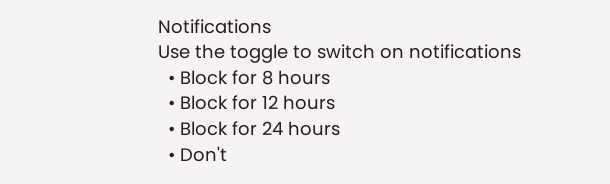Notifications
Use the toggle to switch on notifications
  • Block for 8 hours
  • Block for 12 hours
  • Block for 24 hours
  • Don't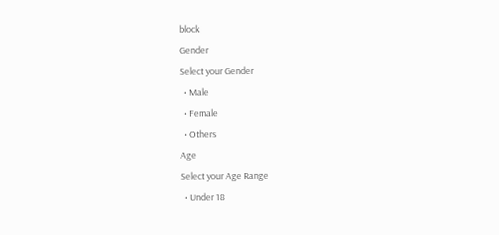block
Gender
Select your Gender
  • Male
  • Female
  • Others
Age
Select your Age Range
  • Under 18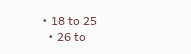• 18 to 25
  • 26 to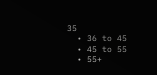35
  • 36 to 45
  • 45 to 55
  • 55+